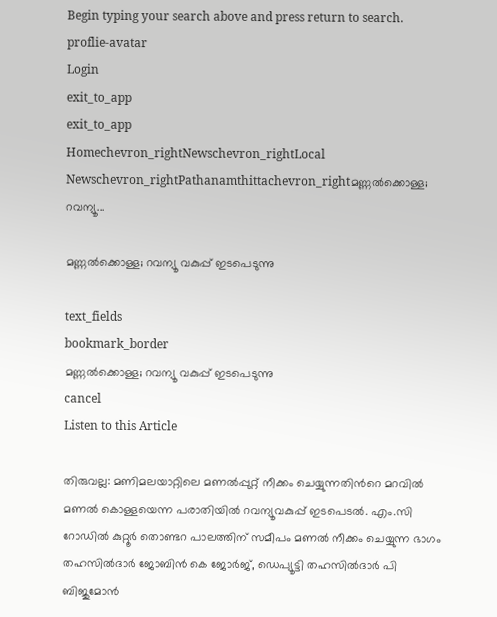Begin typing your search above and press return to search.
proflie-avatar
Login
exit_to_app
exit_to_app
Homechevron_rightNewschevron_rightLocal Newschevron_rightPathanamthittachevron_rightമണ്ണൽക്കൊള്ള; റവന്യൂ...

മണ്ണൽക്കൊള്ള; റവന്യൂ വകുപ്പ് ഇടപെടുന്നു

text_fields
bookmark_border
മണ്ണൽക്കൊള്ള; റവന്യൂ വകുപ്പ് ഇടപെടുന്നു
cancel
Listen to this Article

തിരുവല്ല: മണിമലയാറ്റിലെ മണൽപ്പുറ്റ് നീക്കം ചെയ്യുന്നതിന്‍റെ മറവിൽ മണൽ കൊള്ളയെന്ന പരാതിയിൽ റവന്യൂവകുപ്പ് ഇടപെടൽ. എം.സി റോഡിൽ കുറ്റൂർ തൊണ്ടറ പാലത്തിന് സമീപം മണൽ നീക്കം ചെയ്യുന്ന ഭാഗം തഹസിൽദാർ ജോബിൻ കെ ജോർജ്, ഡെപ്യൂട്ടി തഹസിൽദാർ പി ബിജുമോൻ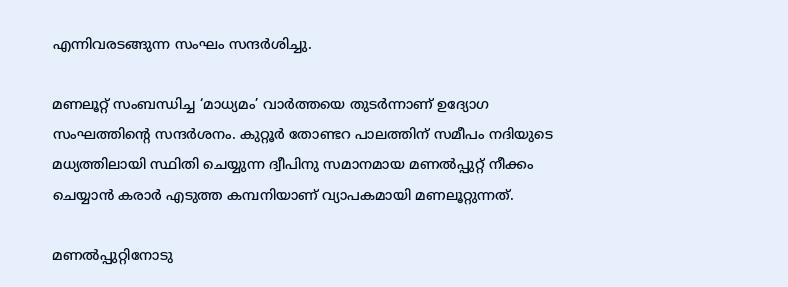എന്നിവരടങ്ങുന്ന സംഘം സന്ദർശിച്ചു.

മണലൂറ്റ് സംബന്ധിച്ച ‘മാധ്യമം’ വാർത്തയെ തുടർന്നാണ് ഉദ്യോഗ സംഘത്തിന്‍റെ സന്ദർശനം. കുറ്റൂർ തോണ്ടറ പാലത്തിന് സമീപം നദിയുടെ മധ്യത്തിലായി സ്ഥിതി ചെയ്യുന്ന ദ്വീപിനു സമാനമായ മണൽപ്പുറ്റ് നീക്കം ചെയ്യാൻ കരാർ എടുത്ത കമ്പനിയാണ് വ്യാപകമായി മണലൂറ്റുന്നത്.

മണൽപ്പുറ്റിനോടു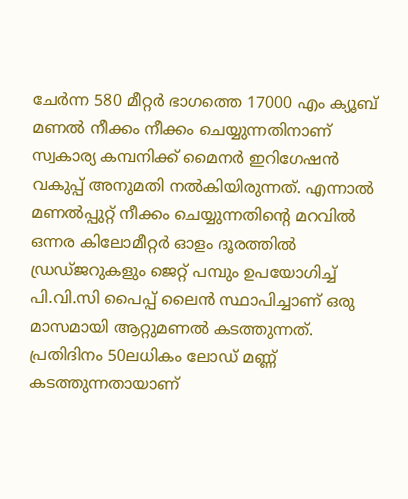ചേർന്ന 580 മീറ്റർ ഭാഗത്തെ 17000 എം ക്യൂബ് മണൽ നീക്കം നീക്കം ചെയ്യുന്നതിനാണ് സ്വകാര്യ കമ്പനിക്ക് മൈനർ ഇറിഗേഷൻ വകുപ്പ് അനുമതി നൽകിയിരുന്നത്. എന്നാൽ മണൽപ്പുറ്റ് നീക്കം ചെയ്യുന്നതിന്റെ മറവിൽ ഒന്നര കിലോമീറ്റർ ഓളം ദൂരത്തിൽ ഡ്രഡ്ജറുകളും ജെറ്റ് പമ്പും ഉപയോഗിച്ച് പി.വി.സി പൈപ്പ് ലൈൻ സ്ഥാപിച്ചാണ് ഒരു മാസമായി ആറ്റുമണൽ കടത്തുന്നത്. പ്രതിദിനം 50ലധികം ലോഡ് മണ്ണ് കടത്തുന്നതായാണ്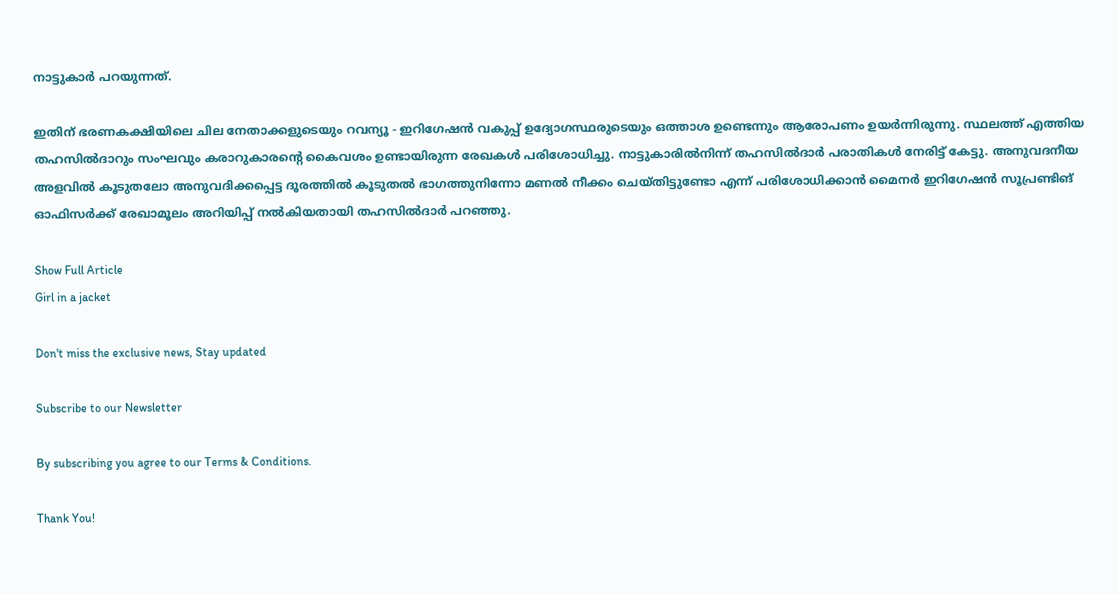നാട്ടുകാർ പറയുന്നത്.

ഇതിന് ഭരണകക്ഷിയിലെ ചില നേതാക്കളുടെയും റവന്യൂ - ഇറിഗേഷൻ വകുപ്പ് ഉദ്യോഗസ്ഥരുടെയും ഒത്താശ ഉണ്ടെന്നും ആരോപണം ഉയർന്നിരുന്നു. സ്ഥലത്ത് എത്തിയ തഹസിൽദാറും സംഘവും കരാറുകാരന്റെ കൈവശം ഉണ്ടായിരുന്ന രേഖകൾ പരിശോധിച്ചു. നാട്ടുകാരിൽനിന്ന് തഹസിൽദാർ പരാതികൾ നേരിട്ട് കേട്ടു. അനുവദനീയ അളവിൽ കൂടുതലോ അനുവദിക്കപ്പെട്ട ദൂരത്തിൽ കൂടുതൽ ഭാഗത്തുനിന്നോ മണൽ നീക്കം ചെയ്തിട്ടുണ്ടോ എന്ന് പരിശോധിക്കാൻ മൈനർ ഇറിഗേഷൻ സൂപ്രണ്ടിങ് ഓഫിസർക്ക് രേഖാമൂലം അറിയിപ്പ് നൽകിയതായി തഹസിൽദാർ പറഞ്ഞു.

Show Full Article
Girl in a jacket

Don't miss the exclusive news, Stay updated

Subscribe to our Newsletter

By subscribing you agree to our Terms & Conditions.

Thank You!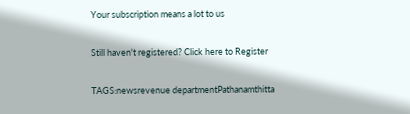Your subscription means a lot to us

Still haven't registered? Click here to Register

TAGS:newsrevenue departmentPathanamthitta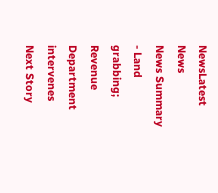NewsLatest News
News Summary - Land grabbing; Revenue Department intervenes
Next Story